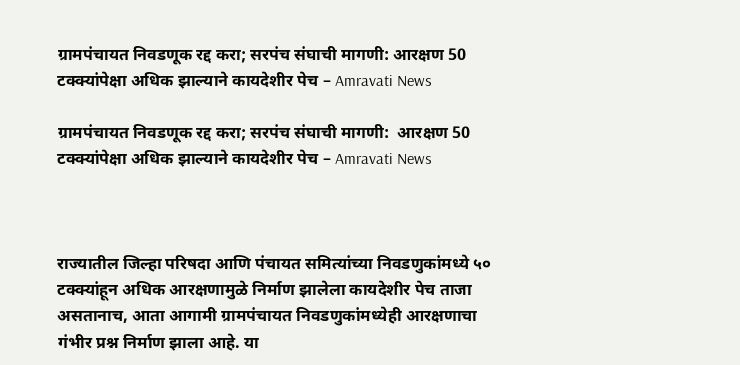ग्रामपंचायत निवडणूक रद्द करा; सरपंच संघाची मागणी: आरक्षण 50 टक्क्यांपेक्षा अधिक झाल्याने कायदेशीर पेच – Amravati News

ग्रामपंचायत निवडणूक रद्द करा; सरपंच संघाची मागणी:  आरक्षण 50 टक्क्यांपेक्षा अधिक झाल्याने कायदेशीर पेच – Amravati News



राज्यातील जिल्हा परिषदा आणि पंचायत समित्यांच्या निवडणुकांमध्ये ५० टक्क्यांहून अधिक आरक्षणामुळे निर्माण झालेला कायदेशीर पेच ताजा असतानाच, आता आगामी ग्रामपंचायत निवडणुकांमध्येही आरक्षणाचा गंभीर प्रश्न निर्माण झाला आहे. या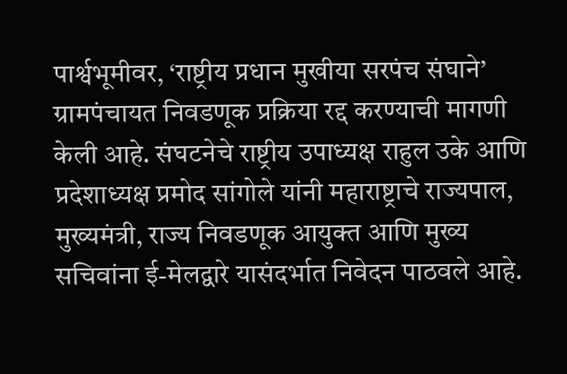पार्श्वभूमीवर, ‘राष्ट्रीय प्रधान मुखीया सरपंच संघाने’ ग्रामपंचायत निवडणूक प्रक्रिया रद्द करण्याची मागणी केली आहे. संघटनेचे राष्ट्रीय उपाध्यक्ष राहुल उके आणि प्रदेशाध्यक्ष प्रमोद सांगोले यांनी महाराष्ट्राचे राज्यपाल, मुख्यमंत्री, राज्य निवडणूक आयुक्त आणि मुख्य सचिवांना ई-मेलद्वारे यासंदर्भात निवेदन पाठवले आहे.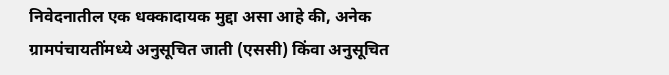निवेदनातील एक धक्कादायक मुद्दा असा आहे की, अनेक ग्रामपंचायतींमध्ये अनुसूचित जाती (एससी) किंवा अनुसूचित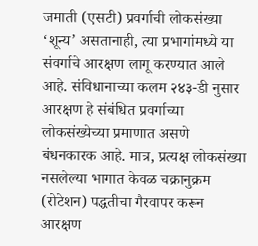जमाती (एसटी) प्रवर्गाची लोकसंख्या ‘शून्य’ असतानाही, त्या प्रभागांमध्ये या संवर्गाचे आरक्षण लागू करण्यात आले आहे. संविधानाच्या कलम २४३-डी नुसार आरक्षण हे संबंधित प्रवर्गाच्या लोकसंख्येच्या प्रमाणात असणे बंधनकारक आहे. मात्र, प्रत्यक्ष लोकसंख्या नसलेल्या भागात केवळ चक्रानुक्रम (रोटेशन) पद्धतीचा गैरवापर करून आरक्षण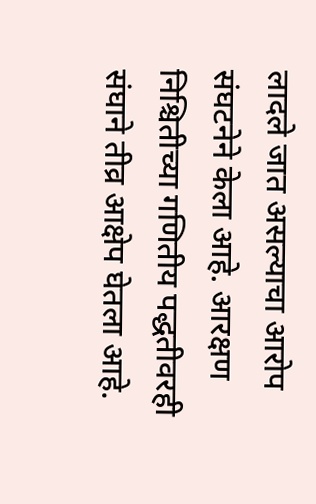लादले जात असल्याचा आरोप संघटनेने केला आहे. आरक्षण निश्चितीच्या गणितीय पद्धतीवरही संघाने तीव्र आक्षेप घेतला आहे.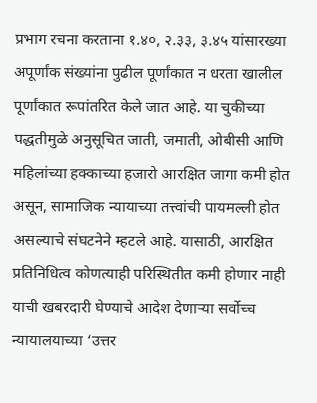प्रभाग रचना करताना १.४०, २.३३, ३.४५ यांसारख्या अपूर्णांक संख्यांना पुढील पूर्णांकात न धरता खालील पूर्णांकात रूपांतरित केले जात आहे. या चुकीच्या पद्धतीमुळे अनुसूचित जाती, जमाती, ओबीसी आणि महिलांच्या हक्काच्या हजारो आरक्षित जागा कमी होत असून, सामाजिक न्यायाच्या तत्त्वांची पायमल्ली होत असल्याचे संघटनेने म्हटले आहे. यासाठी, आरक्षित प्रतिनिधित्व कोणत्याही परिस्थितीत कमी होणार नाही याची खबरदारी घेण्याचे आदेश देणाऱ्या सर्वोच्च न्यायालयाच्या ‘उत्तर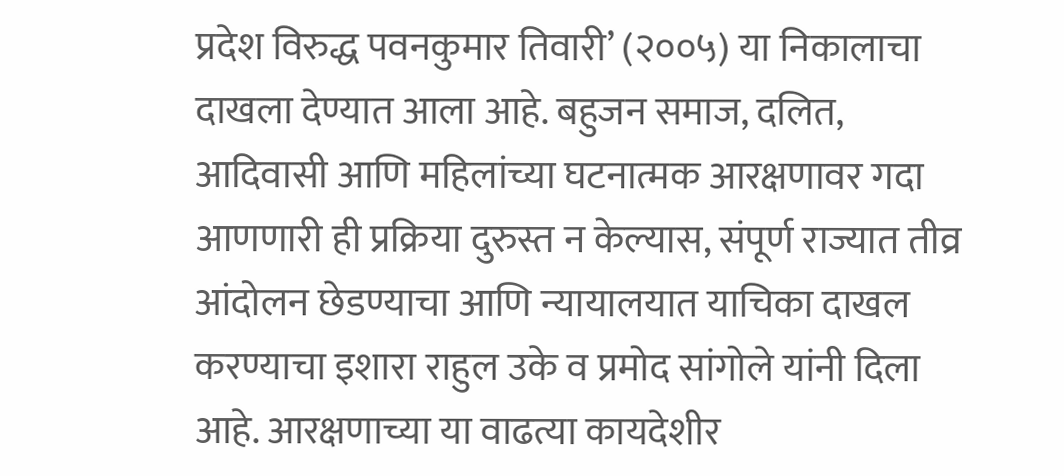प्रदेश विरुद्ध पवनकुमार तिवारी’ (२००५) या निकालाचा दाखला देण्यात आला आहे. बहुजन समाज, दलित, आदिवासी आणि महिलांच्या घटनात्मक आरक्षणावर गदा आणणारी ही प्रक्रिया दुरुस्त न केल्यास, संपूर्ण राज्यात तीव्र आंदोलन छेडण्याचा आणि न्यायालयात याचिका दाखल करण्याचा इशारा राहुल उके व प्रमोद सांगोले यांनी दिला आहे. आरक्षणाच्या या वाढत्या कायदेशीर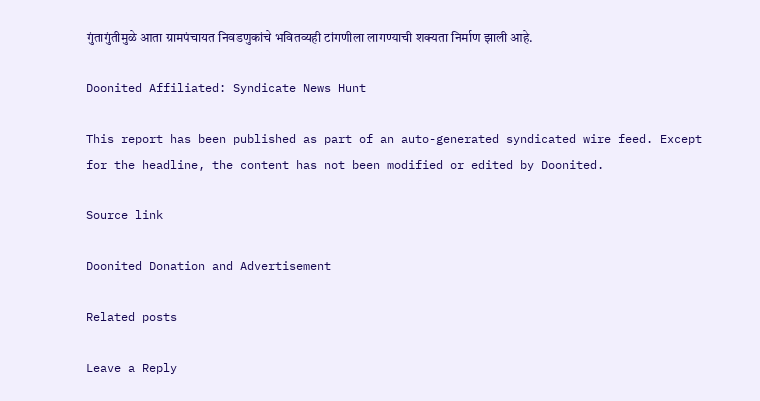गुंतागुंतीमुळे आता ग्रामपंचायत निवडणुकांचे भवितव्यही टांगणीला लागण्याची शक्यता निर्माण झाली आहे.

Doonited Affiliated: Syndicate News Hunt

This report has been published as part of an auto-generated syndicated wire feed. Except for the headline, the content has not been modified or edited by Doonited.

Source link

Doonited Donation and Advertisement

Related posts

Leave a Reply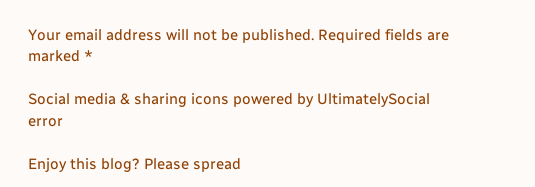Your email address will not be published. Required fields are marked *

Social media & sharing icons powered by UltimatelySocial
error

Enjoy this blog? Please spread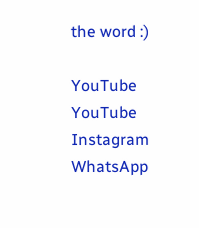the word :)

YouTube
YouTube
Instagram
WhatsApp